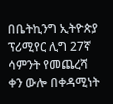በቤትኪንግ ኢትዮጵያ ፕሪሚየር ሊግ 27ኛ ሳምንት የመጨረሻ ቀን ውሎ በቀዳሚነት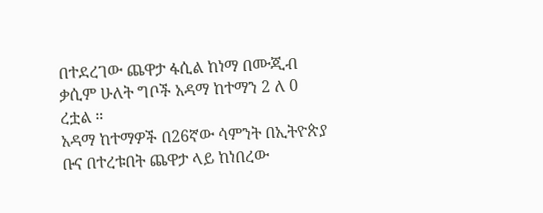በተደረገው ጨዋታ ፋሲል ከነማ በሙጂብ ቃሲም ሁለት ግቦች አዳማ ከተማን 2 ለ 0 ረቷል ።
አዳማ ከተማዎች በ26ኛው ሳምንት በኢትዮጵያ ቡና በተረቱበት ጨዋታ ላይ ከነበረው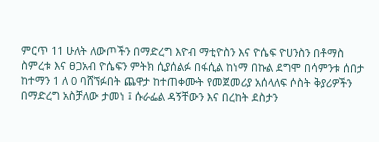ምርጥ 11 ሁለት ለውጦችን በማድረግ እዮብ ማቲዮስን እና ዮሴፍ ዮሀንስን በቶማስ ስምረቱ እና ፀጋአብ ዮሴፍን ምትክ ሲያሰልፉ በፋሲል ከነማ በኩል ደግሞ በሳምንቱ ሰበታ ከተማን 1 ለ 0 ባሸኘፉበት ጨዋታ ከተጠቀሙት የመጀመሪያ አሰላለፍ ሶስት ቅያሪዎችን በማድረግ አስቻለው ታመነ ፤ ሱራፌል ዳኝቸውን እና በረከት ደስታን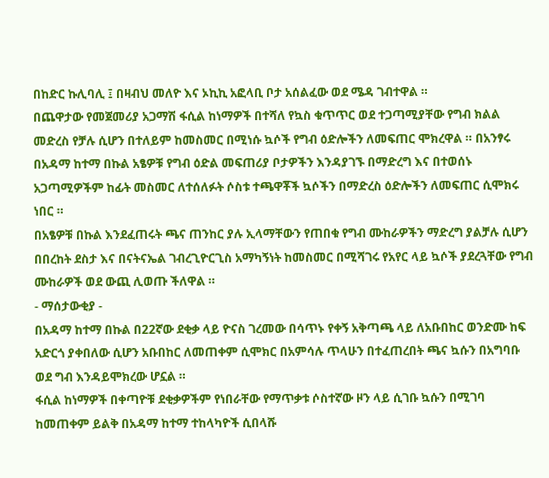በከድር ኩሊባሊ ፤ በዛብህ መለዮ እና ኦኪኪ አፎላቢ ቦታ አሰልፈው ወደ ሜዳ ገብተዋል ።
በጨዋታው የመጀመሪያ አጋማሽ ፋሲል ከነማዎች በተሻለ የኳስ ቁጥጥር ወደ ተጋጣሚያቸው የግብ ክልል መድረስ የቻሉ ሲሆን በተለይም ከመስመር በሚነሱ ኳሶች የግብ ዕድሎችን ለመፍጠር ሞክረዋል ። በአንፃሩ በአዳማ ከተማ በኩል አፄዎቹ የግብ ዕድል መፍጠሪያ ቦታዎችን እንዳያገኙ በማድረግ እና በተወሰኑ አጋጣሚዎችም ከፊት መስመር ለተሰለፉት ሶስቱ ተጫዋቾች ኳሶችን በማድረስ ዕድሎችን ለመፍጠር ሲሞክሩ ነበር ።
በአፄዎቹ በኩል እንደፈጠሩት ጫና ጠንከር ያሉ ኢላማቸውን የጠበቁ የግብ ሙከራዎችን ማድረግ ያልቻሉ ሲሆን በበረከት ደስታ እና በናትናኤል ገብረጊዮርጊስ አማካኝነት ከመስመር በሚሻገሩ የአየር ላይ ኳሶች ያደረጓቸው የግብ ሙከራዎች ወደ ውጪ ሊወጡ ችለዋል ።
- ማሰታውቂያ -
በአዳማ ከተማ በኩል በ22ኛው ደቂቃ ላይ ዮናስ ገረመው በሳጥኑ የቀኝ አቅጣጫ ላይ ለአቡበከር ወንድሙ ከፍ አድርጎ ያቀበለው ሲሆን አቡበከር ለመጠቀም ሲሞክር በአምሳሉ ጥላሁን በተፈጠረበት ጫና ኳሱን በአግባቡ ወደ ግብ እንዳይሞክረው ሆኗል ።
ፋሲል ከነማዎች በቀጣዮቹ ደቂቃዎችም የነበራቸው የማጥቃቱ ሶስተኛው ዞን ላይ ሲገቡ ኳሱን በሚገባ ከመጠቀም ይልቅ በአዳማ ከተማ ተከላካዮች ሲበላሹ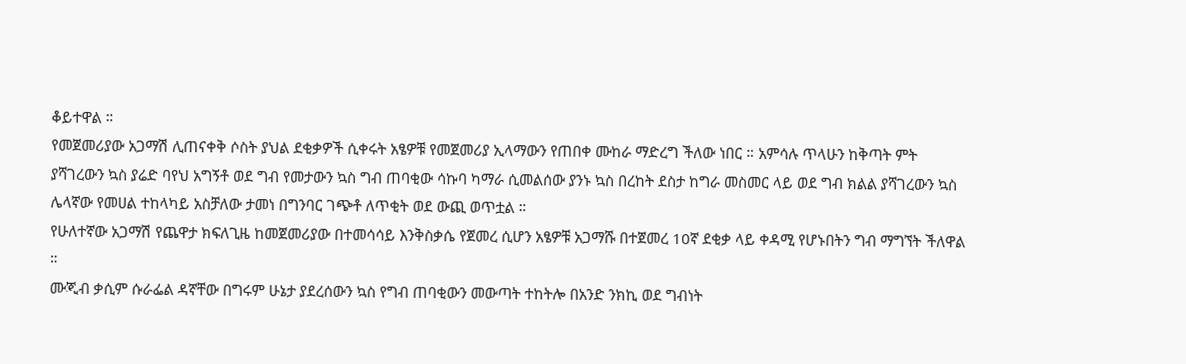ቆይተዋል ።
የመጀመሪያው አጋማሽ ሊጠናቀቅ ሶስት ያህል ደቂቃዎች ሲቀሩት አፄዎቹ የመጀመሪያ ኢላማውን የጠበቀ ሙከራ ማድረግ ችለው ነበር ። አምሳሉ ጥላሁን ከቅጣት ምት ያሻገረውን ኳስ ያሬድ ባየህ አግኝቶ ወደ ግብ የመታውን ኳስ ግብ ጠባቂው ሳኩባ ካማራ ሲመልሰው ያንኑ ኳስ በረከት ደስታ ከግራ መስመር ላይ ወደ ግብ ክልል ያሻገረውን ኳስ ሌላኛው የመሀል ተከላካይ አስቻለው ታመነ በግንባር ገጭቶ ለጥቂት ወደ ውጪ ወጥቷል ።
የሁለተኛው አጋማሽ የጨዋታ ክፍለጊዜ ከመጀመሪያው በተመሳሳይ እንቅስቃሴ የጀመረ ሲሆን አፄዎቹ አጋማሹ በተጀመረ 10ኛ ደቂቃ ላይ ቀዳሚ የሆኑበትን ግብ ማግኘት ችለዋል ።
ሙጂብ ቃሲም ሱራፌል ዳኛቸው በግሩም ሁኔታ ያደረሰውን ኳስ የግብ ጠባቂውን መውጣት ተከትሎ በአንድ ንክኪ ወደ ግብነት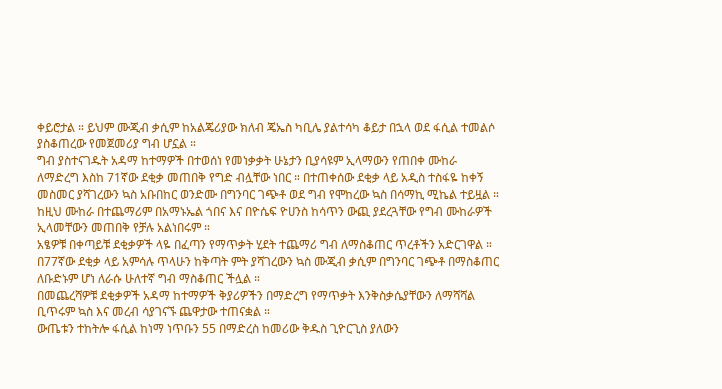ቀይሮታል ። ይህም ሙጂብ ቃሲም ከአልጄሪያው ክለብ ጄኤስ ካቢሌ ያልተሳካ ቆይታ በኋላ ወደ ፋሲል ተመልሶ ያስቆጠረው የመጀመሪያ ግብ ሆኗል ።
ግብ ያስተናገዱት አዳማ ከተማዎች በተወሰነ የመነቃቃት ሁኔታን ቢያሳዩም ኢላማውን የጠበቀ ሙከራ ለማድረግ እስከ 71ኛው ደቂቃ መጠበቅ የግድ ብሏቸው ነበር ። በተጠቀሰው ደቂቃ ላይ አዲስ ተስፋዬ ከቀኝ መስመር ያሻገረውን ኳስ አቡበከር ወንድሙ በግንባር ገጭቶ ወደ ግብ የሞከረው ኳስ በሳማኪ ሚኬል ተይዟል ። ከዚህ ሙከራ በተጨማሪም በአማኑኤል ጎበና እና በዮሴፍ ዮሀንስ ከሳጥን ውጪ ያደረጓቸው የግብ ሙከራዎች ኢላመቸውን መጠበቅ የቻሉ አልነበሩም ።
አፄዎቹ በቀጣይቹ ደቂቃዎች ላዬ በፈጣን የማጥቃት ሂደት ተጨማሪ ግብ ለማስቆጠር ጥረቶችን አድርገዋል ።
በ77ኛው ደቂቃ ላይ አምሳሉ ጥላሁን ከቅጣት ምት ያሻገረውን ኳስ ሙጂብ ቃሲም በግንባር ገጭቶ በማስቆጠር ለቡድኑም ሆነ ለራሱ ሁለተኛ ግብ ማስቆጠር ችሏል ።
በመጨረሻዎቹ ደቂቃዎች አዳማ ከተማዎች ቅያሪዎችን በማድረግ የማጥቃት እንቅስቃሴያቸውን ለማሻሻል ቢጥሩም ኳስ እና መረብ ሳያገናኙ ጨዋታው ተጠናቋል ።
ውጤቱን ተከትሎ ፋሲል ከነማ ነጥቡን 55 በማድረስ ከመሪው ቅዱስ ጊዮርጊስ ያለውን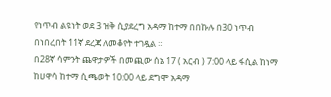የነጥብ ልዩነት ወደ 3 ዝቅ ሲያደረግ አዳማ ከተማ በበኩሉ በ30 ነጥብ በነበረበት 11ኛ ደረጃ ለመቆየት ተገዷል ።
በ28ኛ ሳምንት ጨዋታዎች በመጪው ሰኔ 17 ( አርብ ) 7:00 ላይ ፋሲል ከነማ ከሀዋሳ ከተማ ሲጫወት 10:00 ላይ ደግሞ አዳማ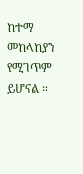ከተማ መከላከያን የሚገጥም ይሆናል ።